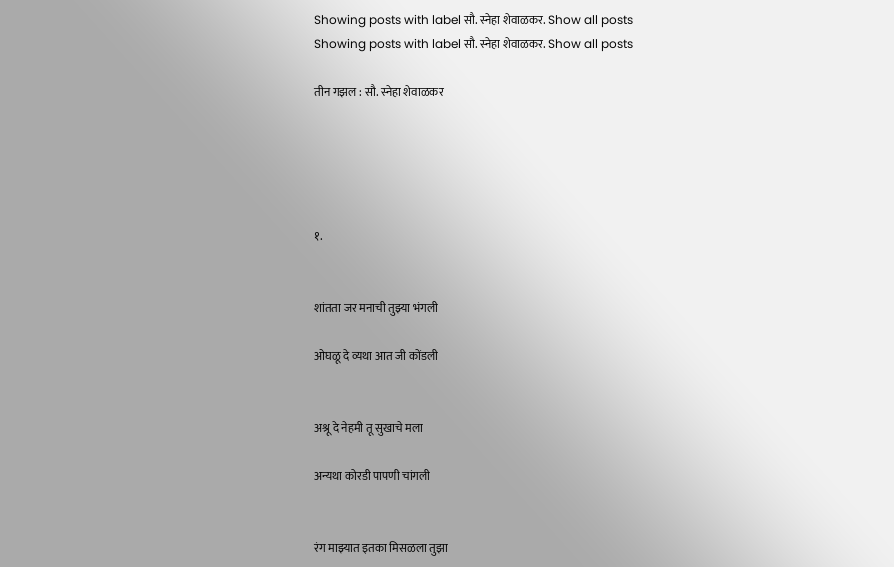Showing posts with label सौ. स्नेहा शेवाळकर. Show all posts
Showing posts with label सौ. स्नेहा शेवाळकर. Show all posts

तीन गझल : सौ. स्नेहा शेवाळकर





१.


शांतता जर मनाची तुझ्या भंगली

ओघळू दे व्यथा आत जी कोंडली


अश्रू दे नेहमी तू सुखाचे मला

अन्यथा कोरडी पापणी चांगली


रंग माझ्यात इतका मिसळला तुझा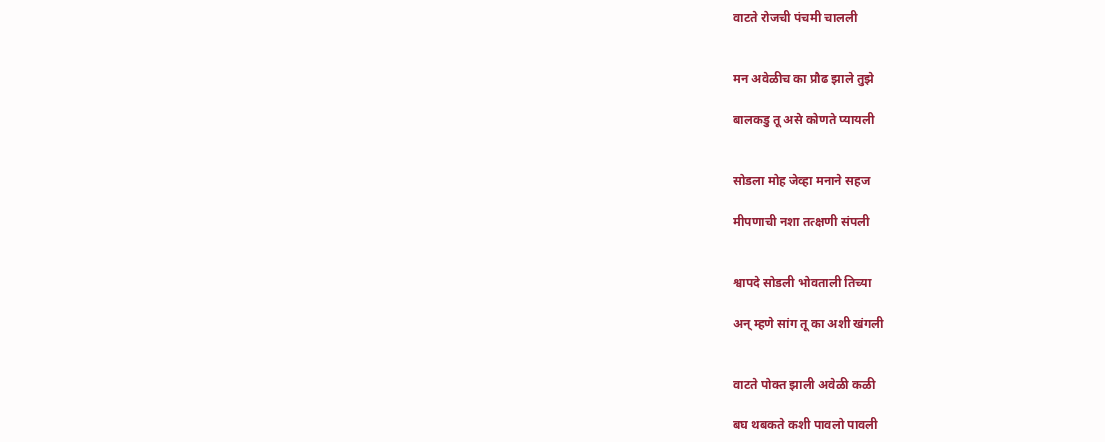वाटते रोजची पंचमी चालली


मन अवेळीच का प्रौढ झाले तुझे

बालकडु तू असे कोणते प्यायली


सोडला मोह जेव्हा मनाने सहज

मीपणाची नशा तत्क्षणी संपली


श्वापदे सोडली भोवताली तिच्या

अन् म्हणे सांग तू का अशी खंगली


वाटते पोक्त झाली अवेळी कळी

बघ थबकते कशी पावलो पावली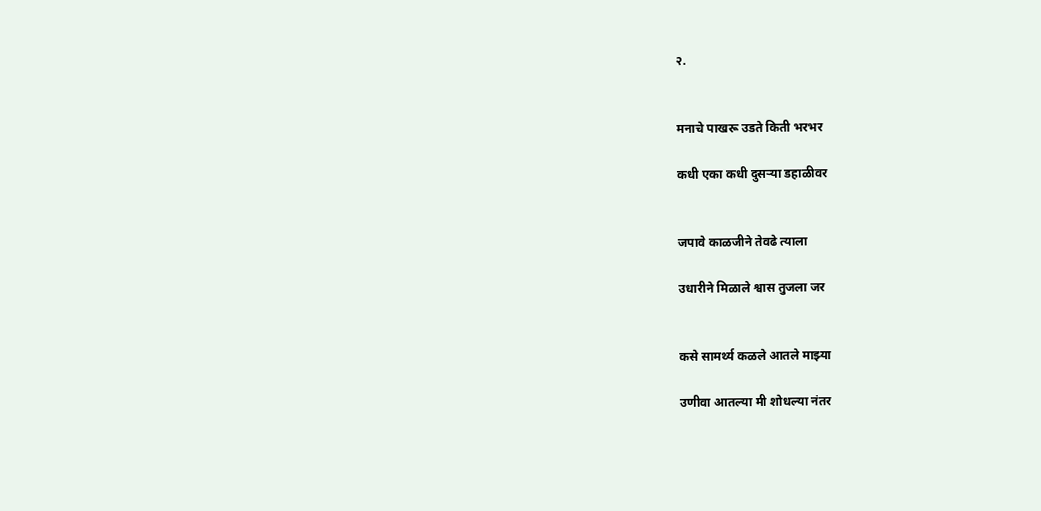२.


मनाचे पाखरू उडते किती भरभर

कधी एका कधी दुसऱ्या डहाळीवर


जपावे काळजीने तेवढे त्याला

उधारीने मिळाले श्वास तुजला जर


कसे सामर्थ्य कळले आतले माझ्या

उणीवा आतल्या मी शोधल्या नंतर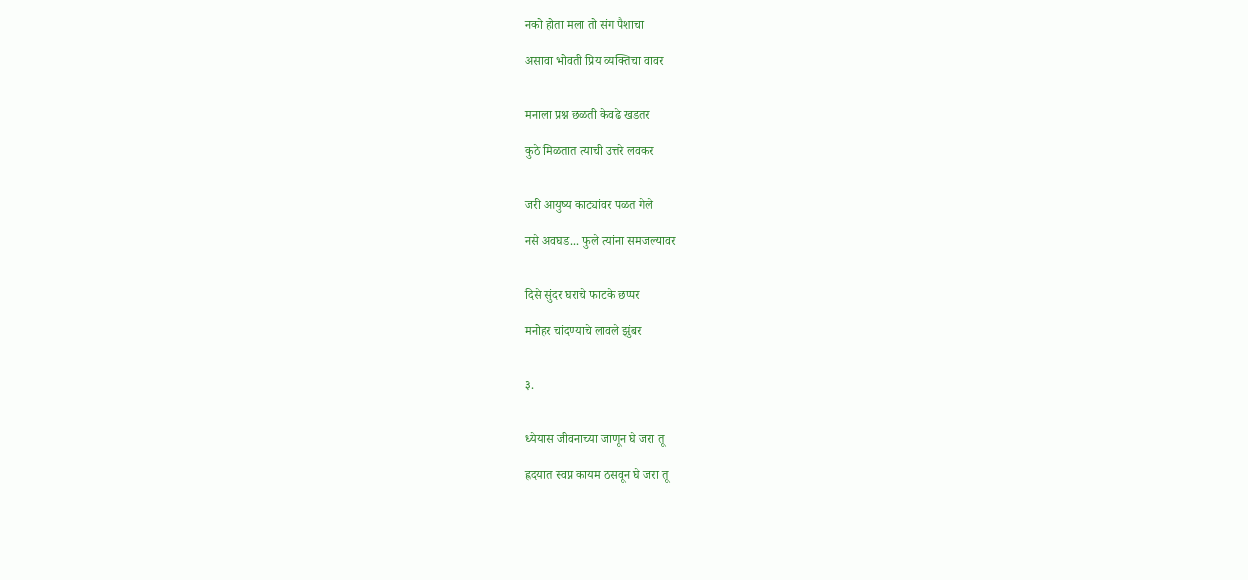नको होता मला तो संग पैशाचा

असावा भोवती प्रिय व्यक्तिचा वावर


मनाला प्रश्न छळती केवढे खडतर

कुठे मिळतात त्याची उत्तरे लवकर


जरी आयुष्य काट्यांवर पळत गेले

नसे अवघड... फुले त्यांना समजल्यावर


दिसे सुंदर घराचे फाटके छप्पर

मनोहर चांदण्याचे लावले झुंबर


३.


ध्येयास जीवनाच्या जाणून घे जरा तू

ह्रदयात स्वप्न कायम ठसवून घे जरा तू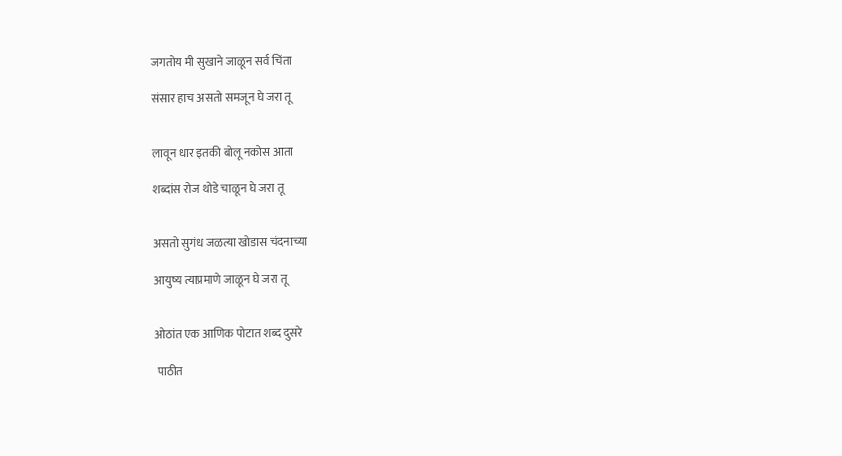जगतोय मी सुखाने जाळून सर्व चिंता

संसार हाच असतो समजून घे जरा तू


लावून धार इतकी बोलू नकोस आता

शब्दांस रोज थोडे चाळून घे जरा तू


असतो सुगंध जळत्या खोडास चंदनाच्या

आयुष्य त्याप्रमाणे जाळून घे जरा तू


ओठांत एक आणिक पोटात शब्द दुसरे

 पाठीत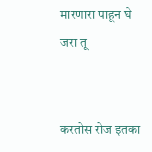मारणारा पाहून घे जरा तू


करतोस रोज इतका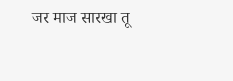जर माज सारखा तू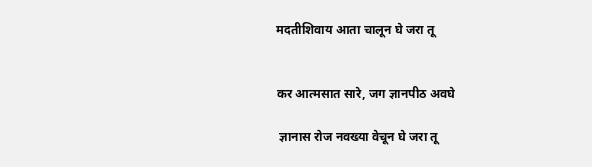मदतीशिवाय आता चालून घे जरा तू


कर आत्मसात सारे, जग ज्ञानपीठ अवघे

 ज्ञानास रोज नवख्या वेचून घे जरा तू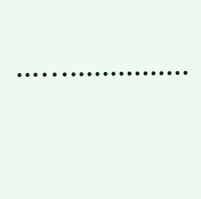...…...............